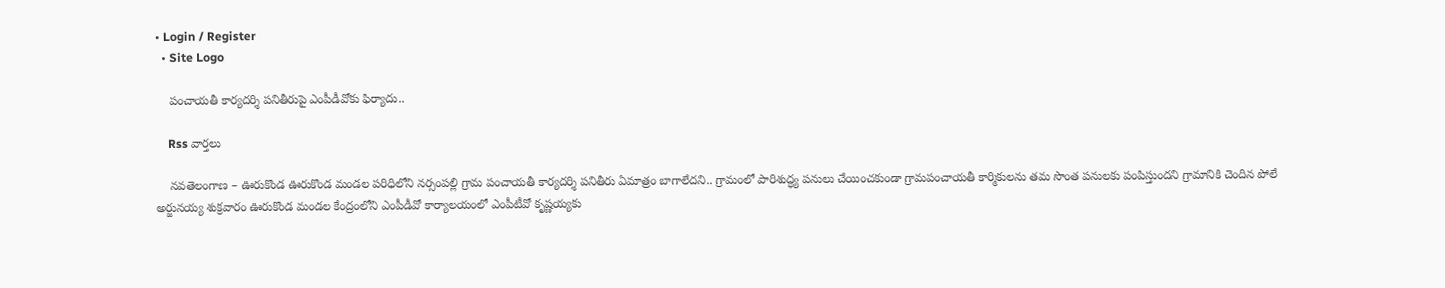• Login / Register
  • Site Logo

    పంచాయతీ కార్యదర్శి పనితీరుపై ఎంపీడీవోకు ఫిర్యాదు..

    Rss వార్తలు

    నవతెలంగాణ – ఊరుకొండ ఊరుకొండ మండల పరిధిలోని నర్సంపల్లి గ్రామ పంచాయతీ కార్యదర్శి పనితీరు ఏమాత్రం బాగాలేదని.. గ్రామంలో పారిశుద్ధ్య పనులు చేయించకుండా గ్రామపంచాయతీ కార్మికులను తమ సొంత పనులకు పంపిస్తుందని గ్రామానికి చెందిన పోలే అర్జునయ్య శుక్రవారం ఊరుకొండ మండల కేంద్రంలోని ఎంపీడీవో కార్యాలయంలో ఎంపీటీవో కృష్ణయ్యకు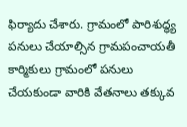ఫిర్యాదు చేశారు. గ్రామంలో పారిశుద్ధ్య పనులు చేయాల్సిన గ్రామపంచాయతీ కార్మికులు గ్రామంలో పనులు చేయకుండా వారికి వేతనాలు తక్కువ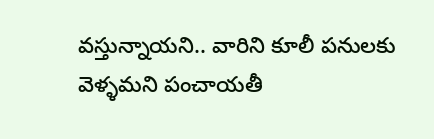వస్తున్నాయని.. వారిని కూలీ పనులకు వెళ్ళమని పంచాయతీ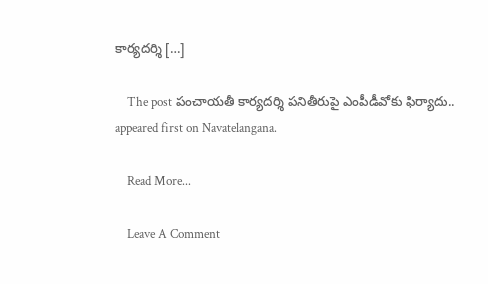కార్యదర్శి […]

    The post పంచాయతీ కార్యదర్శి పనితీరుపై ఎంపీడీవోకు ఫిర్యాదు.. appeared first on Navatelangana.

    Read More...

    Leave A Comment